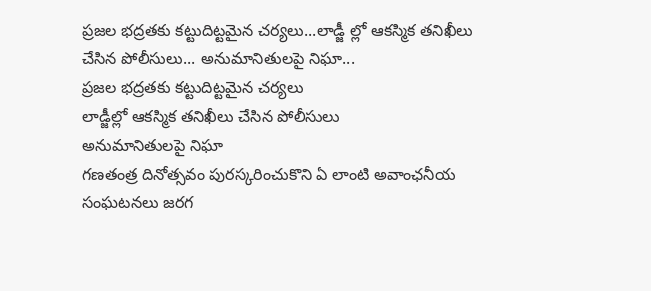ప్రజల భద్రతకు కట్టుదిట్టమైన చర్యలు...లాడ్జీ ల్లో ఆకస్మిక తనిఖీలు చేసిన పోలీసులు... అనుమానితులపై నిఘా...
ప్రజల భద్రతకు కట్టుదిట్టమైన చర్యలు
లాడ్జీల్లో ఆకస్మిక తనిఖీలు చేసిన పోలీసులు
అనుమానితులపై నిఘా
గణతంత్ర దినోత్సవం పురస్కరించుకొని ఏ లాంటి అవాంఛనీయ సంఘటనలు జరగ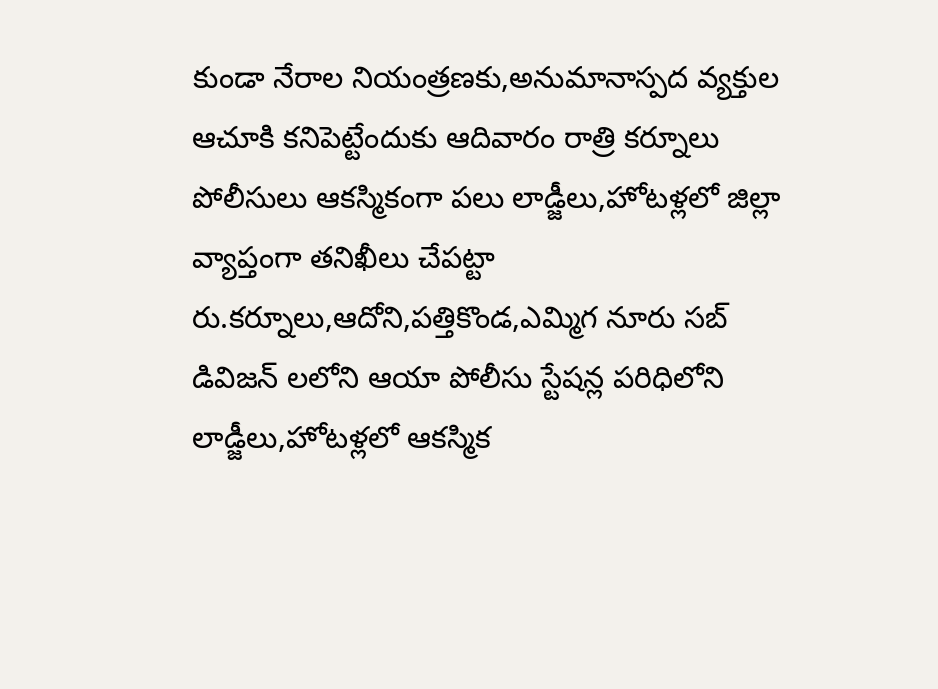కుండా నేరాల నియంత్రణకు,అనుమానాస్పద వ్యక్తుల ఆచూకి కనిపెట్టేందుకు ఆదివారం రాత్రి కర్నూలు పోలీసులు ఆకస్మికంగా పలు లాడ్జీలు,హోటళ్లలో జిల్లా వ్యాప్తంగా తనిఖీలు చేపట్టా రు.కర్నూలు,ఆదోని,పత్తికొండ,ఎమ్మిగ నూరు సబ్ డివిజన్ లలోని ఆయా పోలీసు స్టేషన్ల పరిధిలోని లాడ్జీలు,హోటళ్లలో ఆకస్మిక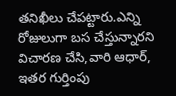తనిఖీలు చేపట్టారు.ఎన్ని రోజులుగా బస చేస్తున్నారని విచారణ చేసి,వారి ఆధార్, ఇతర గుర్తింపు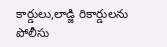కార్డులు,లాడ్జి రికార్డులను పోలీసు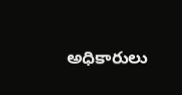అధికారులు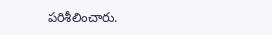పరిశీలించారు.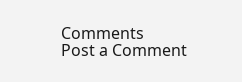Comments
Post a Comment